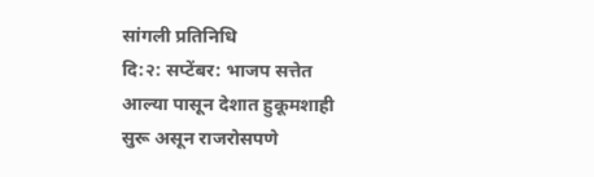सांगली प्रतिनिधि
दि:२: सप्टेंबर: भाजप सत्तेत आल्या पासून देशात हुकूमशाही सुरू असून राजरोसपणे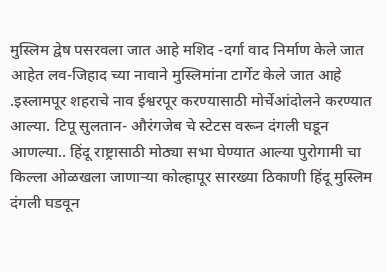मुस्लिम द्वेष पसरवला जात आहे मशिद -दर्गा वाद निर्माण केले जात आहेत लव-जिहाद च्या नावाने मुस्लिमांना टार्गेट केले जात आहे .इस्लामपूर शहराचे नाव ईश्वरपूर करण्यासाठी मोर्चेआंदोलने करण्यात आल्या. टिपू सुलतान- औरंगजेब चे स्टेटस वरून दंगली घडून आणल्या.. हिंदू राष्ट्रासाठी मोठ्या सभा घेण्यात आल्या पुरोगामी चा किल्ला ओळखला जाणाऱ्या कोल्हापूर सारख्या ठिकाणी हिंदू मुस्लिम दंगली घडवून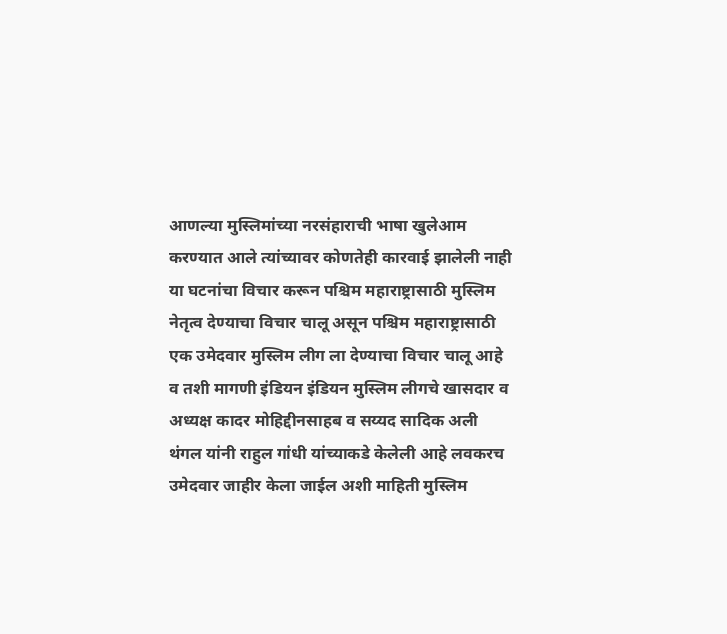आणल्या मुस्लिमांच्या नरसंहाराची भाषा खुलेआम करण्यात आले त्यांच्यावर कोणतेही कारवाई झालेली नाही
या घटनांचा विचार करून पश्चिम महाराष्ट्रासाठी मुस्लिम नेतृत्व देण्याचा विचार चालू असून पश्चिम महाराष्ट्रासाठी एक उमेदवार मुस्लिम लीग ला देण्याचा विचार चालू आहे व तशी मागणी इंडियन इंडियन मुस्लिम लीगचे खासदार व अध्यक्ष कादर मोहिद्दीनसाहब व सय्यद सादिक अली थंगल यांनी राहुल गांधी यांच्याकडे केलेली आहे लवकरच उमेदवार जाहीर केला जाईल अशी माहिती मुस्लिम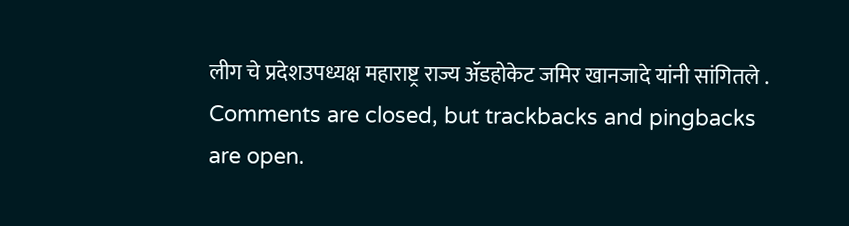लीग चे प्रदेशउपध्यक्ष महाराष्ट्र राज्य ॲडहोकेट जमिर खानजादे यांनी सांगितले .
Comments are closed, but trackbacks and pingbacks are open.